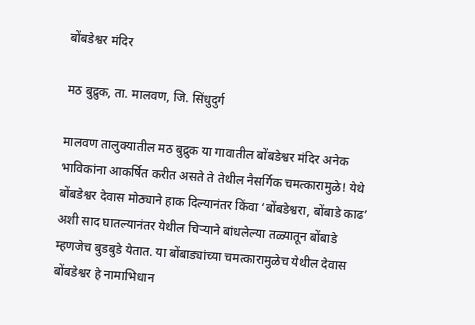बोंबडेश्वर मंदिर

मठ बुद्रुक, ता. मालवण, जि. सिंधुदुर्ग

मालवण तालुक्यातील मठ बुद्रुक या गावातील बोंबडेश्वर मंदिर अनेक भाविकांना आकर्षित करीत असते ते तेथील नैसर्गिक चमत्कारामुळे! येथे बोंबडेश्वर देवास मोठ्याने हाक दिल्यानंतर किंवा ‘बोंबडेश्वरा, बोंबाडे काढ’ अशी साद घातल्यानंतर येथील चिऱ्याने बांधलेल्या तळ्यातून बोंबाडे म्हणजेच बुडबुडे येतात. या बोंबाड्यांच्या चमत्कारामुळेच येथील देवास बोंबडेश्वर हे नामाभिधान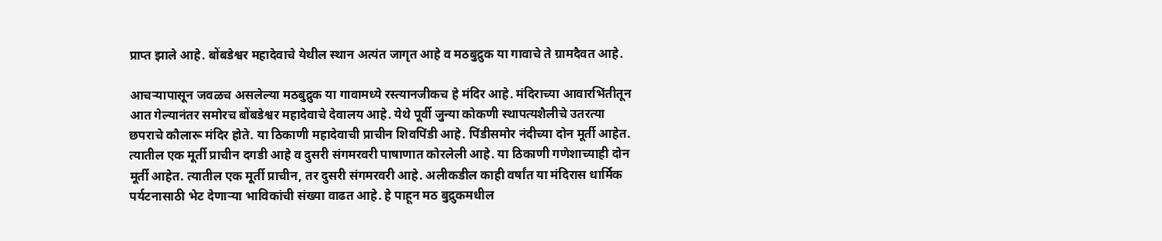प्राप्त झाले आहे. बोंबडेश्वर महादेवाचे येथील स्थान अत्यंत जागृत आहे व मठबुद्रुक या गावाचे ते ग्रामदैवत आहे.

आचऱ्यापासून जवळच असलेल्या मठबुद्रुक या गावामध्ये रस्त्यानजीकच हे मंदिर आहे. मंदिराच्या आवारभिंतीतून आत गेल्यानंतर समोरच बोंबडेश्वर महादेवाचे देवालय आहे. येथे पूर्वी जुन्या कोकणी स्थापत्यशैलीचे उतरत्या छपराचे कौलारू मंदिर होते. या ठिकाणी महादेवाची प्राचीन शिवपिंडी आहे. पिंडीसमोर नंदीच्या दोन मूर्ती आहेत. त्यातील एक मूर्ती प्राचीन दगडी आहे व दुसरी संगमरवरी पाषाणात कोरलेली आहे. या ठिकाणी गणेशाच्याही दोन मूर्ती आहेत. त्यातील एक मूर्ती प्राचीन, तर दुसरी संगमरवरी आहे. अलीकडील काही वर्षांत या मंदिरास धार्मिक पर्यटनासाठी भेट देणाऱ्या भाविकांची संख्या वाढत आहे. हे पाहून मठ बुद्रुकमधील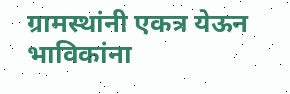ग्रामस्थांनी एकत्र येऊन भाविकांना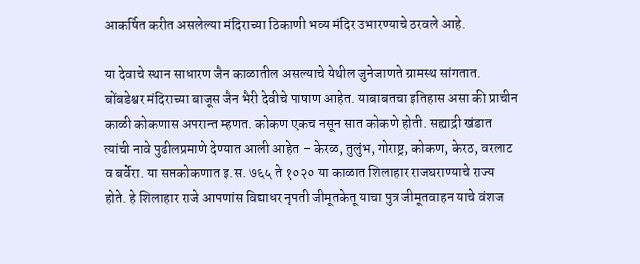आकर्षित करीत असलेल्या मंदिराच्या ठिकाणी भव्य मंदिर उभारण्याचे ठरवले आहे.

या देवाचे स्थान साधारण जैन काळातील असल्याचे येथील जुनेजाणते ग्रामस्थ सांगतात. बोंबडेश्वर मंदिराच्या बाजूस जैन भैरी देवीचे पाषाण आहेत. याबाबतचा इतिहास असा की प्राचीन काळी कोकणास अपरान्त म्हणत. कोकण एकच नसून सात कोकणे होती. सह्याद्री खंडात त्यांची नावे पुढीलप्रमाणे देण्यात आली आहेत – केरळ, तुलुंभ, गोराष्ट्र, कोकण, केरठ, वरलाट व बर्वेरा. या सप्तकोकणात इ.स. ७६५ ते १०२० या काळात शिलाहार राजघराण्याचे राज्य होते. हे शिलाहार राजे आपणांस विद्याधर नृपती जीमूतकेतू याचा पुत्र जीमूतवाहन याचे वंशज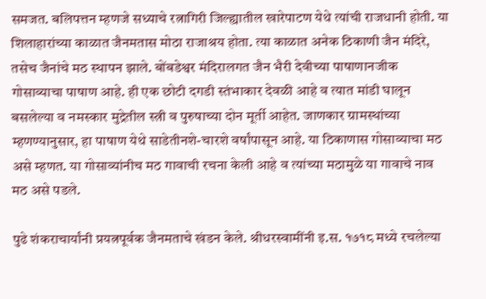समजत. बलिपत्तन म्हणजे सध्याचे रत्नागिरी जिल्ह्यातील खारेपाटण येथे त्यांची राजधानी होती. या शिलाहारांच्या काळात जैनमतास मोठा राजाश्रय होता. त्या काळात अनेक ठिकाणी जैन मंदिरे, तसेच जैनांचे मठ स्थापन झाले. बोंबडेश्वर मंदिरालगत जैन भैरी देवीच्या पाषाणानजीक गोसाव्याचा पाषाण आहे. ही एक छोटी दगडी स्तंभाकार देवळी आहे व त्यात मांडी घालून बसलेल्या व नमस्कार मुद्रेतील स्त्री व पुरुषाच्या दोन मूर्ती आहेत. जाणकार ग्रामस्थांच्या म्हणण्यानुसार, हा पाषाण येथे साडेतीनशे-चारशे वर्षांपासून आहे. या ठिकाणास गोसाव्याचा मठ असे म्हणत. या गोसाव्यांनीच मठ गावाची रचना केली आहे व त्यांच्या मठामुळे या गावाचे नाव मठ असे पडले.

पुढे शंकराचार्यांनी प्रयत्नपूर्वक जैनमताचे खंडन केले. श्रीधरस्वामींनी इ.स. १७१८ मध्ये रचलेल्या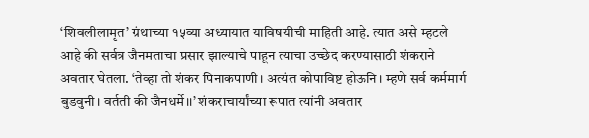‘शिवलीलामृत’ ग्रंथाच्या १५व्या अध्यायात याविषयीची माहिती आहे. त्यात असे म्हटले आहे की सर्वत्र जैनमताचा प्रसार झाल्याचे पाहून त्याचा उच्छेद करण्यासाठी शंकराने अवतार घेतला. ‘तेव्हा तो शंकर पिनाकपाणी। अत्यंत कोपाविष्ट होऊनि। म्हणे सर्व कर्ममार्ग बुडवुनी। वर्तती की जैनधर्मे।।’ शंकराचार्यांच्या रूपात त्यांनी अवतार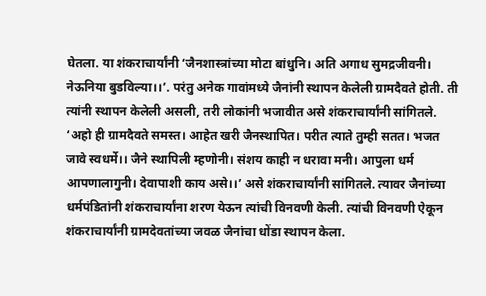घेतला. या शंकराचार्यांनी ‘जैनशास्त्रांच्या मोटा बांधुनि। अति अगाध सुमद्रजीवनी। नेऊनिया बुडविल्या।।’. परंतु अनेक गावांमध्ये जैनांनी स्थापन केलेली ग्रामदैवते होती. ती त्यांनी स्थापन केलेली असली, तरी लोकांनी भजावीत असे शंकराचार्यांनी सांगितले. ‘अहो ही ग्रामदैवते समस्त। आहेत खरी जैनस्थापित। परीत त्याते तुम्ही सतत। भजत जावे स्वधर्मे।। जैने स्थापिली म्हणोनी। संशय काही न धरावा मनी। आपुला धर्म आपणालागुनी। देवापाशी काय असे।।’ असे शंकराचार्यांनी सांगितले. त्यावर जैनांच्या धर्मपंडितांनी शंकराचार्यांना शरण येऊन त्यांची विनवणी केली. त्यांची विनवणी ऐकून शंकराचार्यांनी ग्रामदेवतांच्या जवळ जैनांचा धोंडा स्थापन केला.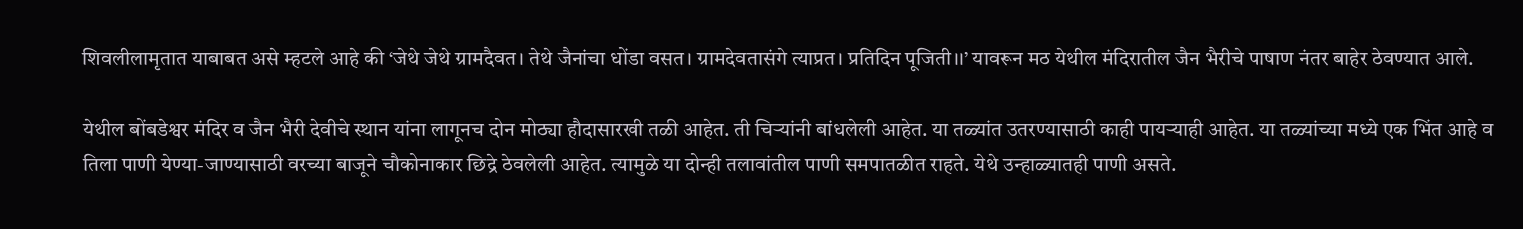शिवलीलामृतात याबाबत असे म्हटले आहे की ‘जेथे जेथे ग्रामदैवत। तेथे जैनांचा धोंडा वसत। ग्रामदेवतासंगे त्याप्रत। प्रतिदिन पूजिती।।’ यावरून मठ येथील मंदिरातील जैन भैरीचे पाषाण नंतर बाहेर ठेवण्यात आले.

येथील बोंबडेश्वर मंदिर व जैन भैरी देवीचे स्थान यांना लागूनच दोन मोठ्या हौदासारखी तळी आहेत. ती चिऱ्यांनी बांधलेली आहेत. या तळ्यांत उतरण्यासाठी काही पायऱ्याही आहेत. या तळ्यांच्या मध्ये एक भिंत आहे व तिला पाणी येण्या-जाण्यासाठी वरच्या बाजूने चौकोनाकार छिद्रे ठेवलेली आहेत. त्यामुळे या दोन्ही तलावांतील पाणी समपातळीत राहते. येथे उन्हाळ्यातही पाणी असते.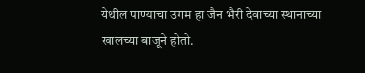येथील पाण्याचा उगम हा जैन भैरी देवाच्या स्थानाच्या खालच्या बाजूने होतो.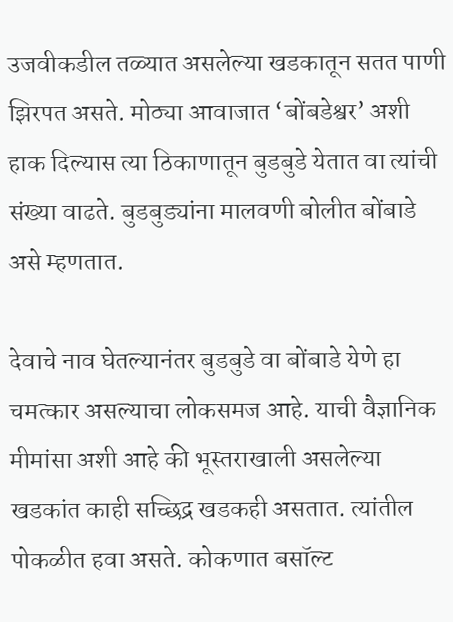उजवीकडील तळ्यात असलेल्या खडकातून सतत पाणी झिरपत असते. मोठ्या आवाजात ‘बोंबडेश्वर’ अशी हाक दिल्यास त्या ठिकाणातून बुडबुडे येतात वा त्यांची संख्या वाढते. बुडबुड्यांना मालवणी बोलीत बोंबाडे असे म्हणतात.

देवाचे नाव घेतल्यानंतर बुडबुडे वा बोंबाडे येणे हा चमत्कार असल्याचा लोकसमज आहे. याची वैज्ञानिक मीमांसा अशी आहे की भूस्तराखाली असलेल्या खडकांत काही सच्छिद्र खडकही असतात. त्यांतील पोकळीत हवा असते. कोकणात बसॉल्ट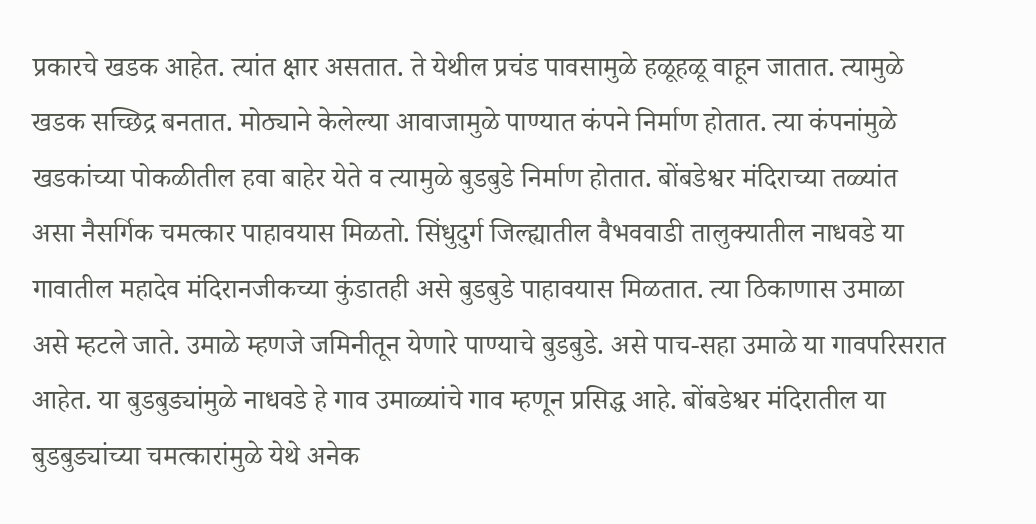प्रकारचे खडक आहेत. त्यांत क्षार असतात. ते येथील प्रचंड पावसामुळे हळूहळू वाहून जातात. त्यामुळे खडक सच्छिद्र बनतात. मोठ्याने केलेल्या आवाजामुळे पाण्यात कंपने निर्माण होतात. त्या कंपनांमुळे खडकांच्या पोकळीतील हवा बाहेर येते व त्यामुळे बुडबुडे निर्माण होतात. बोंबडेश्वर मंदिराच्या तळ्यांत असा नैसर्गिक चमत्कार पाहावयास मिळतो. सिंधुदुर्ग जिल्ह्यातील वैभववाडी तालुक्यातील नाधवडे या गावातील महादेव मंदिरानजीकच्या कुंडातही असे बुडबुडे पाहावयास मिळतात. त्या ठिकाणास उमाळा असे म्हटले जाते. उमाळे म्हणजे जमिनीतून येणारे पाण्याचे बुडबुडे. असे पाच-सहा उमाळे या गावपरिसरात आहेत. या बुडबुड्यांमुळे नाधवडे हे गाव उमाळ्यांचे गाव म्हणून प्रसिद्ध आहे. बोंबडेश्वर मंदिरातील या बुडबुड्यांच्या चमत्कारांमुळे येथे अनेक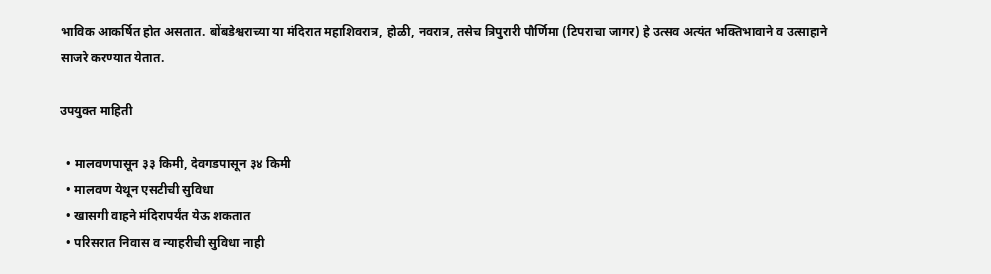भाविक आकर्षित होत असतात. बोंबडेश्वराच्या या मंदिरात महाशिवरात्र, होळी, नवरात्र, तसेच त्रिपुरारी पौर्णिमा (टिपराचा जागर) हे उत्सव अत्यंत भक्तिभावाने व उत्साहाने साजरे करण्यात येतात.

उपयुक्त माहिती

  • मालवणपासून ३३ किमी, देवगडपासून ३४ किमी
  • मालवण येथून एसटीची सुविधा
  • खासगी वाहने मंदिरापर्यंत येऊ शकतात
  • परिसरात निवास व न्याहरीची सुविधा नाही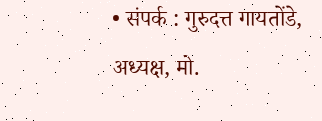• संपर्क : गुरुदत्त गायतोंडे, अध्यक्ष, मो.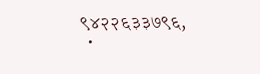९४२२६३३७९६,
  •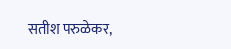सतीश परुळेकर,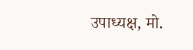उपाध्यक्ष, मो.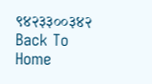९४२३३००३४२
Back To Home